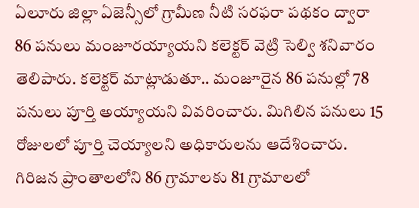ఏలూరు జిల్లా ఏజెన్సీలో గ్రామీణ నీటి సరఫరా పథకం ద్వారా 86 పనులు మంజూరయ్యాయని కలెక్టర్ వెట్రి సెల్వి శనివారం తెలిపారు. కలెక్టర్ మాట్లాడుతూ.. మంజూరైన 86 పనుల్లో 78 పనులు పూర్తి అయ్యాయని వివరించారు. మిగిలిన పనులు 15 రోజులలో పూర్తి చెయ్యాలని అధికారులను ఆదేశించారు. గిరిజన ప్రాంతాలలోని 86 గ్రామాలకు 81 గ్రామాలలో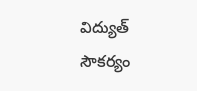విద్యుత్ సౌకర్యం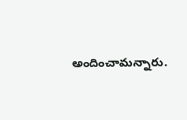అందించామన్నారు.